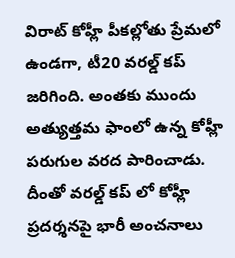విరాట్ కోహ్లీ పీకల్లోతు ప్రేమలో ఉండగా, టీ20 వరల్డ్ కప్ జరిగింది. అంతకు ముందు అత్యుత్తమ ఫాంలో ఉన్న కోహ్లీ పరుగుల వరద పారించాడు. దీంతో వరల్డ్ కప్ లో కోహ్లీ ప్రదర్శనపై భారీ అంచనాలు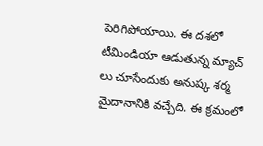పెరిగిపోయాయి. ఈ దశలో టీమిండియా ఆడుతున్న మ్యాచ్ లు చూసేందుకు అనుష్క శర్మ మైదానానికి వచ్చేది. ఈ క్రమంలో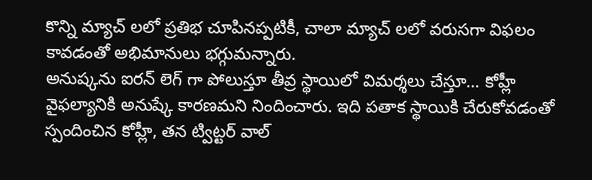కొన్ని మ్యాచ్ లలో ప్రతిభ చూపినప్పటికీ, చాలా మ్యాచ్ లలో వరుసగా విఫలం కావడంతో అభిమానులు భగ్గుమన్నారు.
అనుష్కను ఐరన్ లెగ్ గా పోలుస్తూ తీవ్ర స్థాయిలో విమర్శలు చేస్తూ… కోహ్లీ వైఫల్యానికి అనుష్కే కారణమని నిందించారు. ఇది పతాక స్థాయికి చేరుకోవడంతో స్పందించిన కోహ్లీ, తన ట్విట్టర్ వాల్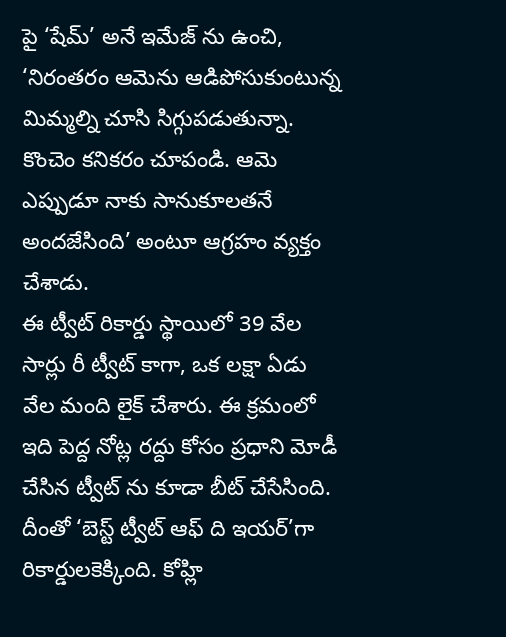పై ‘షేమ్’ అనే ఇమేజ్ ను ఉంచి, ‘నిరంతరం ఆమెను ఆడిపోసుకుంటున్న మిమ్మల్ని చూసి సిగ్గుపడుతున్నా. కొంచెం కనికరం చూపండి. ఆమె ఎప్పుడూ నాకు సానుకూలతనే అందజేసింది’ అంటూ ఆగ్రహం వ్యక్తం చేశాడు.
ఈ ట్వీట్ రికార్డు స్థాయిలో 39 వేల సార్లు రీ ట్వీట్ కాగా, ఒక లక్షా ఏడు వేల మంది లైక్ చేశారు. ఈ క్రమంలో ఇది పెద్ద నోట్ల రద్దు కోసం ప్రధాని మోడీ చేసిన ట్వీట్ ను కూడా బీట్ చేసేసింది. దీంతో ‘బెస్ట్ ట్వీట్ ఆఫ్ ది ఇయర్’గా రికార్డులకెక్కింది. కోహ్లి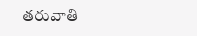తరువాతి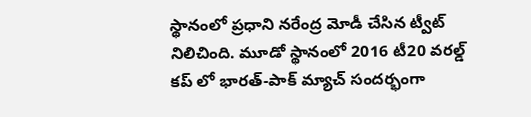స్థానంలో ప్రధాని నరేంద్ర మోడీ చేసిన ట్వీట్ నిలిచింది. మూడో స్థానంలో 2016 టీ20 వరల్డ్ కప్ లో భారత్-పాక్ మ్యాచ్ సందర్భంగా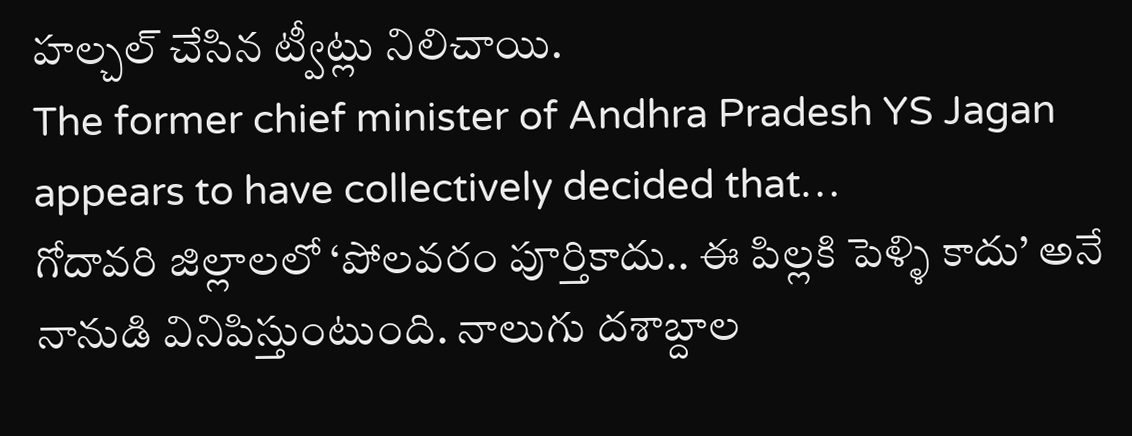హల్చల్ చేసిన ట్వీట్లు నిలిచాయి.
The former chief minister of Andhra Pradesh YS Jagan appears to have collectively decided that…
గోదావరి జిల్లాలలో ‘పోలవరం పూర్తికాదు.. ఈ పిల్లకి పెళ్ళి కాదు’ అనే నానుడి వినిపిస్తుంటుంది. నాలుగు దశాబ్దాల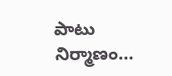పాటు నిర్మాణం…